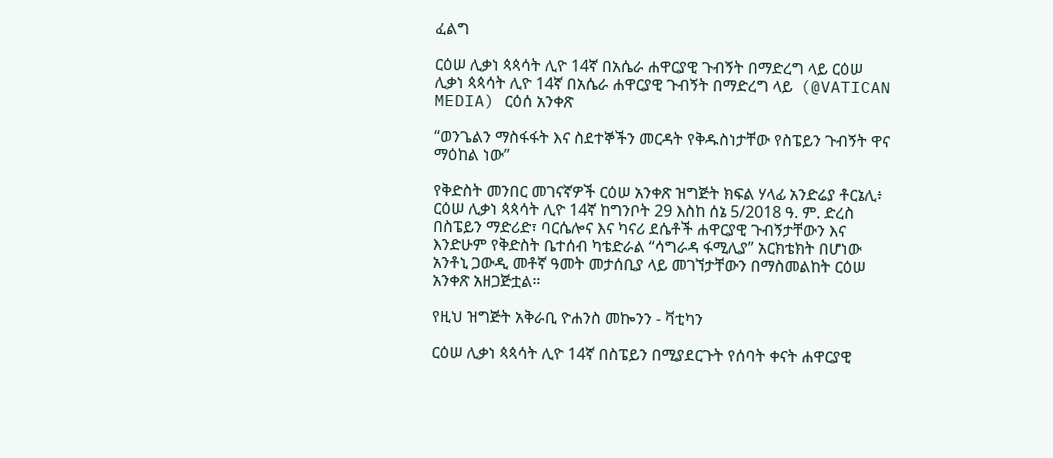ፈልግ

ርዕሠ ሊቃነ ጳጳሳት ሊዮ 14ኛ በአሴራ ሐዋርያዊ ጉብኝት በማድረግ ላይ ርዕሠ ሊቃነ ጳጳሳት ሊዮ 14ኛ በአሴራ ሐዋርያዊ ጉብኝት በማድረግ ላይ  (@VATICAN MEDIA) ርዕሰ አንቀጽ

“ወንጌልን ማስፋፋት እና ስደተኞችን መርዳት የቅዱስነታቸው የስፔይን ጉብኝት ዋና ማዕከል ነው”

የቅድስት መንበር መገናኛዎች ርዕሠ አንቀጽ ዝግጅት ክፍል ሃላፊ አንድሬያ ቶርኔሊ፥ ርዕሠ ሊቃነ ጳጳሳት ሊዮ 14ኛ ከግንቦት 29 እስከ ሰኔ 5/2018 ዓ. ም. ድረስ በስፔይን ማድሪድ፣ ባርሴሎና እና ካናሪ ደሴቶች ሐዋርያዊ ጉብኝታቸውን እና እንድሁም የቅድስት ቤተሰብ ካቴድራል “ሳግራዳ ፋሚሊያ” አርክቴክት በሆነው አንቶኒ ጋውዲ መቶኛ ዓመት መታሰቢያ ላይ መገኘታቸውን በማስመልከት ርዕሠ አንቀጽ አዘጋጅቷል።

የዚህ ዝግጅት አቅራቢ ዮሐንስ መኰንን - ቫቲካን

ርዕሠ ሊቃነ ጳጳሳት ሊዮ 14ኛ በስፔይን በሚያደርጉት የሰባት ቀናት ሐዋርያዊ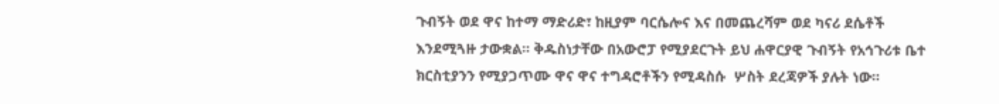ጉብኝት ወደ ዋና ከተማ ማድሪድ፣ ከዚያም ባርሴሎና እና በመጨረሻም ወደ ካናሪ ደሴቶች እንደሚጓዙ ታውቋል። ቅዱስነታቸው በአውሮፓ የሚያደርጉት ይህ ሐዋርያዊ ጉብኝት የአኅጉሪቱ ቤተ ክርስቲያንን የሚያጋጥሙ ዋና ዋና ተግዳሮቶችን የሚዳስሱ  ሦስት ደረጃዎች ያሉት ነው።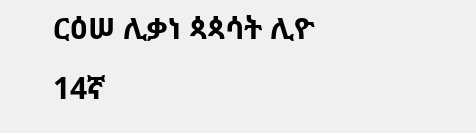ርዕሠ ሊቃነ ጳጳሳት ሊዮ 14ኛ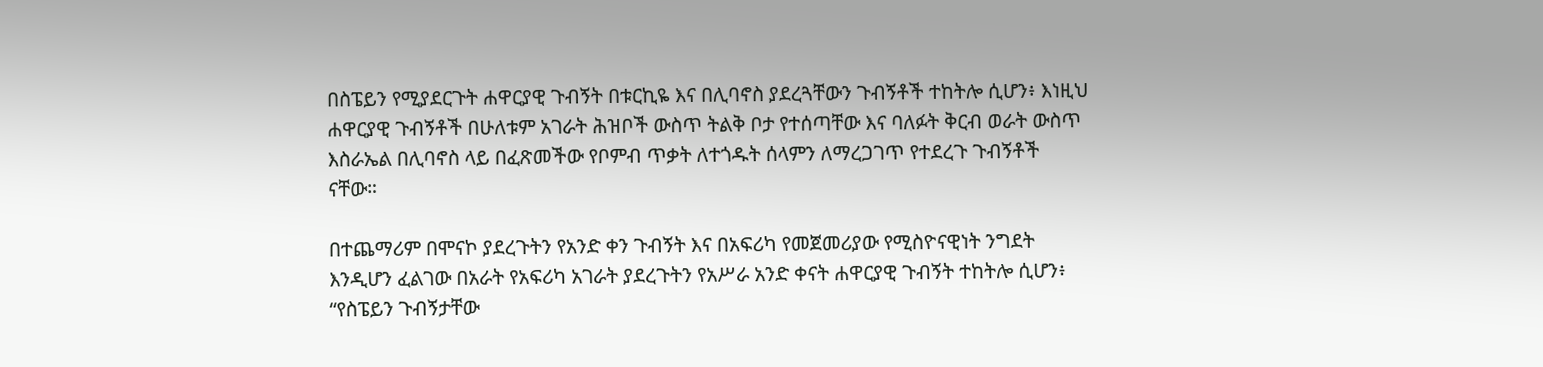በስፔይን የሚያደርጉት ሐዋርያዊ ጉብኝት በቱርኪዬ እና በሊባኖስ ያደረጓቸውን ጉብኝቶች ተከትሎ ሲሆን፥ እነዚህ ሐዋርያዊ ጉብኝቶች በሁለቱም አገራት ሕዝቦች ውስጥ ትልቅ ቦታ የተሰጣቸው እና ባለፉት ቅርብ ወራት ውስጥ እስራኤል በሊባኖስ ላይ በፈጽመችው የቦምብ ጥቃት ለተጎዱት ሰላምን ለማረጋገጥ የተደረጉ ጉብኝቶች  ናቸው።

በተጨማሪም በሞናኮ ያደረጉትን የአንድ ቀን ጉብኝት እና በአፍሪካ የመጀመሪያው የሚስዮናዊነት ንግደት እንዲሆን ፈልገው በአራት የአፍሪካ አገራት ያደረጉትን የአሥራ አንድ ቀናት ሐዋርያዊ ጉብኝት ተከትሎ ሲሆን፥ “የስፔይን ጉብኝታቸው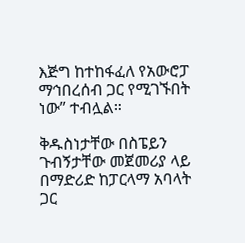እጅግ ከተከፋፈለ የአውሮፓ ማኅበረሰብ ጋር የሚገኙበት ነው” ተብሏል።

ቅዱስነታቸው በስፔይን ጉብኝታቸው መጀመሪያ ላይ በማድሪድ ከፓርላማ አባላት ጋር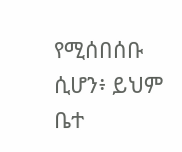የሚሰበሰቡ ሲሆን፥ ይህም ቤተ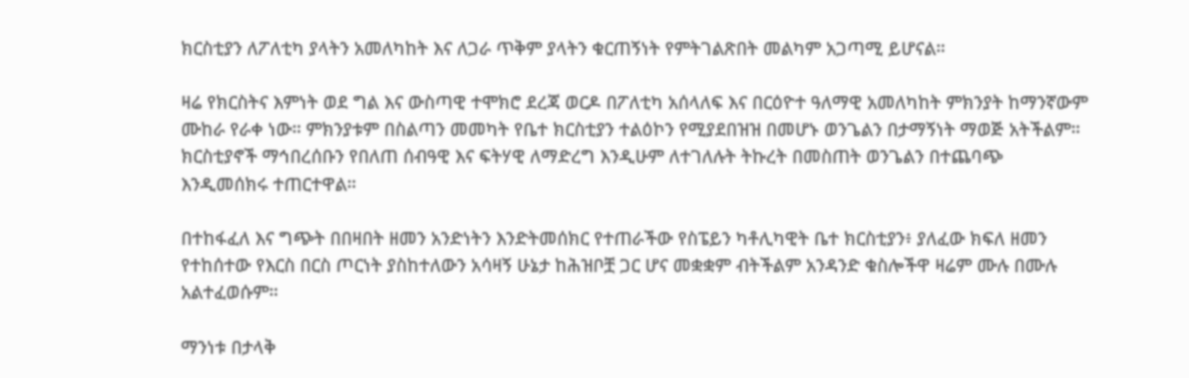ክርስቲያን ለፖለቲካ ያላትን አመለካከት እና ለጋራ ጥቅም ያላትን ቁርጠኝነት የምትገልጽበት መልካም አጋጣሚ ይሆናል።

ዛሬ የክርስትና እምነት ወደ ግል እና ውስጣዊ ተሞክሮ ደረጃ ወርዶ በፖለቲካ አሰላለፍ እና በርዕዮተ ዓለማዊ አመለካከት ምክንያት ከማንኛውም ሙከራ የራቀ ነው። ምክንያቱም በስልጣን መመካት የቤተ ክርስቲያን ተልዕኮን የሚያደበዝዝ በመሆኑ ወንጌልን በታማኝነት ማወጅ አትችልም። ክርስቲያኖች ማኅበረሰቡን የበለጠ ሰብዓዊ እና ፍትሃዊ ለማድረግ እንዲሁም ለተገለሉት ትኩረት በመስጠት ወንጌልን በተጨባጭ እንዲመሰክሩ ተጠርተዋል።

በተከፋፈለ እና ግጭት በበዛበት ዘመን አንድነትን እንድትመሰክር የተጠራችው የስፔይን ካቶሊካዊት ቤተ ክርስቲያን፥ ያለፈው ክፍለ ዘመን የተከሰተው የእርስ በርስ ጦርነት ያስከተለውን አሳዛኝ ሁኔታ ከሕዝቦቿ ጋር ሆና መቋቋም ብትችልም አንዳንድ ቁስሎችዋ ዛሬም ሙሉ በሙሉ አልተፈወሱም።

ማንነቱ በታላቅ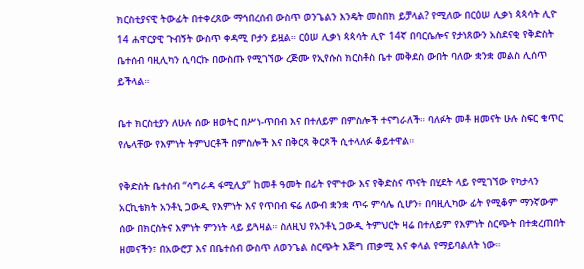ክርስቲያናዊ ትውፊት በተቀረጸው ማኅበረሰብ ውስጥ ወንጌልን እንዴት መስበክ ይቻላል? የሚለው በርዕሠ ሊቃነ ጳጳሳት ሊዮ 14 ሐዋርያዊ ጉብኝት ውስጥ ቀዳሚ ቦታን ይዟል። ርዕሠ ሊቃነ ጳጳሳት ሊዮ 14ኛ በባርሴሎና የታነጸውን አስደናቂ የቅድስት ቤተሰብ ባዚሊካን ሲባርኩ በውስጡ የሚገኘው ረጅሙ የኢየሱስ ክርስቶስ ቤተ መቅደስ ውበት ባለው ቋንቋ መልስ ሊሰጥ ይችላል።

ቤተ ክርስቲያን ለሁሉ ሰው ዘወትር በሥነ-ጥበብ እና በተለይም በምስሎች ተናግራለች። ባለፉት መቶ ዘመናት ሁሉ ስፍር ቁጥር የሌላቸው የእምነት ትምህርቶች በምስሎች እና በቅርጻ ቅርጾች ሲተላለፉ ቆይተዋል።

የቅድስት ቤተሰብ “ሳግራዳ ፋሚሊያ” ከመቶ ዓመት በፊት የሞተው እና የቅድስና ጥናት በሂደት ላይ የሚገኘው የካታላን አርኪቴክት አንቶኒ ጋውዲ የእምነት እና የጥበብ ፍሬ ለውብ ቋንቋ ጥሩ ምሳሌ ሲሆን፥ በባዚሊካው ፊት የሚቆም ማንኛውም ሰው በክርስትና እምነት ምንነት ላይ ይጓዛል። ስለዚህ የአንቶኒ ጋውዲ ትምህርት ዛሬ በተለይም የእምነት ስርጭት በተቋረጠበት ዘመናችን፣ በአውሮፓ እና በቤተሰብ ውስጥ ለወንጌል ስርጭት እጅግ ጠቃሚ እና ቀላል የማይባልለት ነው።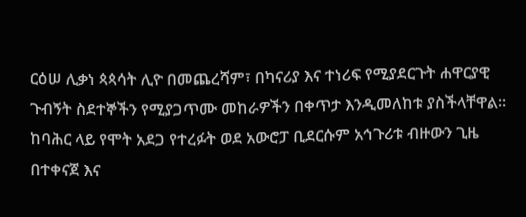ርዕሠ ሊቃነ ጳጳሳት ሊዮ በመጨረሻም፣ በካናሪያ እና ተነሪፍ የሚያደርጉት ሐዋርያዊ ጉብኝት ስደተኞችን የሚያጋጥሙ መከራዎችን በቀጥታ እንዲመለከቱ ያስችላቸዋል። ከባሕር ላይ የሞት አደጋ የተረፉት ወደ አውሮፓ ቢደርሱም አኅጉሪቱ ብዙውን ጊዜ በተቀናጀ እና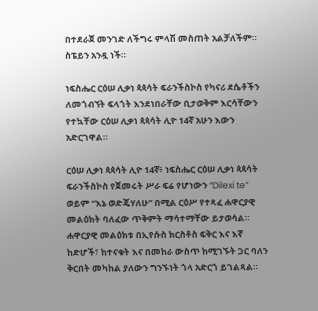በተደራጀ መንገድ ለችግሩ ምላሽ መስጠት አልቻለችም። ስፔይን አንዷ ነች።

ነፍስሔር ርዕሠ ሊቃነ ጳጳሳት ፍራንችስኮስ የካናሪ ደሴቶችን ለመጎብኘት ፍላጎት እንደነበራቸው ቢታወቅም እርሳቸውን የተኳቸው ርዕሠ ሊቃነ ጳጳሳት ሊዮ 14ኛ አሁን እውን አድርገዋል።

ርዕሠ ሊቃነ ጳጳሳት ሊዮ 14ኛ፥ ነፍስሔር ርዕሠ ሊቃነ ጳጳሳት ፍራንችስኮስ የጀመሩት ሥራ ፍሬ የሆነውን “Dilexi te” ወይም “እኔ ወድጄሃለሁ” በሚል ርዕሥ የተጻፈ ሐዋርያዊ መልዕክት ባለፈው ጥቅምት ማሳተማቸው ይታወሳል። ሐዋርያዊ መልዕክቱ በኢየሱስ ክርስቶስ ፍቅር እና እኛ ከድሆች፣ ከተናቁት እና በመከራ ውስጥ ከሚገኙት ጋር ባለን ቅርበት መካከል ያለውን ግንኙነት ጎላ አድርጎ ይገልጻል።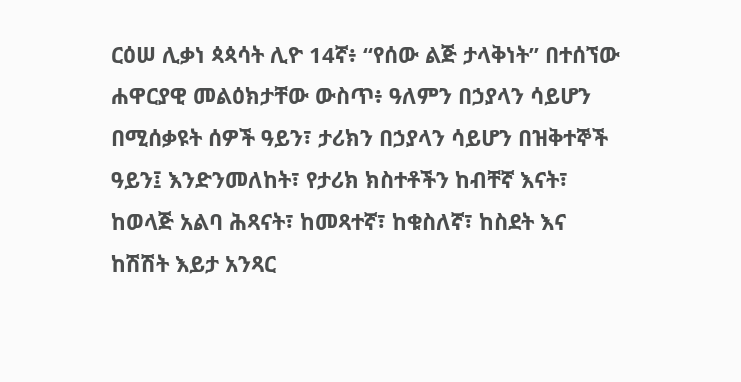ርዕሠ ሊቃነ ጳጳሳት ሊዮ 14ኛ፥ “የሰው ልጅ ታላቅነት” በተሰኘው ሐዋርያዊ መልዕክታቸው ውስጥ፥ ዓለምን በኃያላን ሳይሆን በሚሰቃዩት ሰዎች ዓይን፣ ታሪክን በኃያላን ሳይሆን በዝቅተኞች ዓይን፤ እንድንመለከት፣ የታሪክ ክስተቶችን ከብቸኛ እናት፣ ከወላጅ አልባ ሕጻናት፣ ከመጻተኛ፣ ከቁስለኛ፣ ከስደት እና ከሽሽት እይታ አንጻር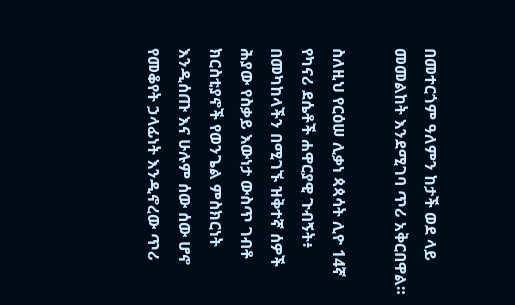በመተርጎም ዓለምን ከታች ወደ ላይ መመልከት እንደሚገባ ጥሪ አቅርበዋል።

ስለዚህ የርዕሠ ሊቃነ ጳጳሳት ሊዮ 14ኛ የካናሪ ደሴቶች ሐዋርያዊ ጉብኝት፥ በመካከላችን በሚገኙ ዝቅተኛ ሰዎች ሕያው የስቃይ እውነታ ውስጥ ገብቶ ክርስቲያኖች የወንጌል ምስክርነት እንዲሰጡ እና ሁሉም ሰው ሰው ሆኖ የመቆየት ኃላፊነት እንዲኖረው ጥሪ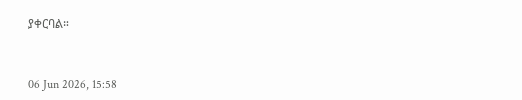ያቀርባል።



06 Jun 2026, 15:58